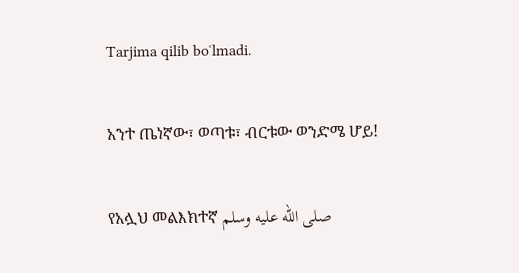Tarjima qilib boʻlmadi.

አንተ ጤነኛው፣ ወጣቱ፣ ብርቱው ወንድሜ ሆይ!

የአሏህ መልእክተኛ صلى الله عليه وسلم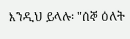እንዲህ ይላሉ፡ "ሰኞ ዕለት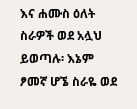እና ሐሙስ ዕለት ስራዎች ወደ አሏህ ይወጣሉ፡ እኔም ፆመኛ ሆኜ ስራዬ ወደ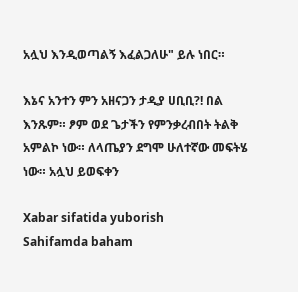አሏህ እንዲወጣልኝ እፈልጋለሁ" ይሉ ነበር።

እኔና አንተን ምን አዘናጋን ታዲያ ሀቢቢ?! በል እንጹም። ፆም ወደ ጌታችን የምንቃረብበት ትልቅ አምልኮ ነው። ለላጤያን ደግሞ ሁለተኛው መፍትሄ ነው። አሏህ ይወፍቀን

Xabar sifatida yuborish
Sahifamda baham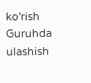ko'rish
Guruhda ulashish